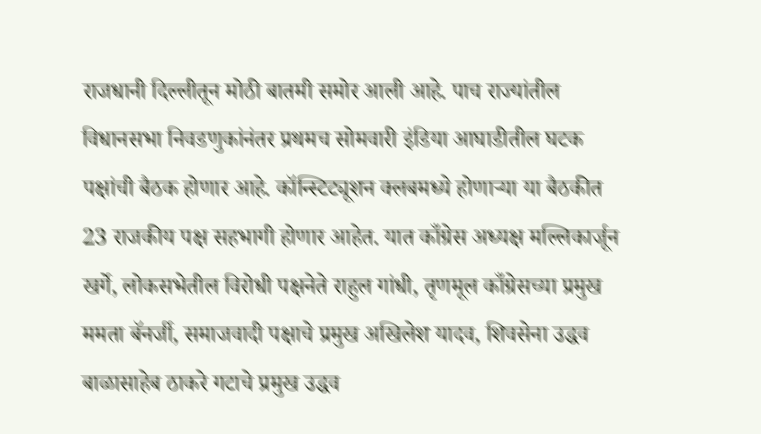राजधानी दिल्लीतून मोठी बातमी समोर आली आहे. पाच राज्यांतील विधानसभा निवडणुकांनंतर प्रथमच सोमवारी इंडिया आघाडीतील घटक पक्षांची बैठक होणार आहे. कॉन्स्टिट्यूशन क्लबमध्ये होणाऱ्या या बैठकीत 23 राजकीय पक्ष सहभागी होणार आहेत. यात काँग्रेस अध्यक्ष मल्लिकार्जून खर्गे, लोकसभेतील विरोधी पक्षनेते राहुल गांधी, तृणमूल काँग्रेसच्या प्रमुख ममता बॅनर्जी, समाजवादी पक्षाचे प्रमुख अखिलेश यादव, शिवसेना उद्धव बाळासाहेब ठाकरे गटाचे प्रमुख उद्धव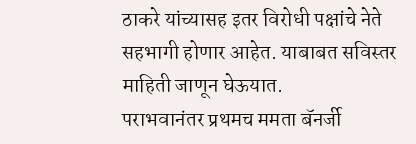ठाकरे यांच्यासह इतर विरोधी पक्षांचे नेते सहभागी होणार आहेत. याबाबत सविस्तर माहिती जाणून घेऊयात.
पराभवानंतर प्रथमच ममता बॅनर्जी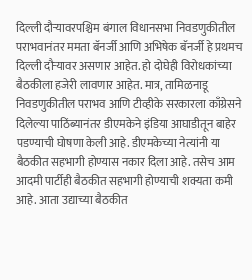दिल्ली दौऱ्यावरपश्चिम बंगाल विधानसभा निवडणुकीतील पराभवानंतर ममता बॅनर्जी आणि अभिषेक बॅनर्जी हे प्रथमच दिल्ली दौऱ्यावर असणार आहेत. हो दोघेही विरोधकांच्या बैठकीला हजेरी लावणार आहेत. मात्र, तामिळनाडू निवडणुकीतील पराभव आणि टीव्हीके सरकारला काँग्रेसने दिलेल्या पाठिंब्यानंतर डीएमकेने इंडिया आघाडीतून बाहेर पडण्याची घोषणा केली आहे. डीएमकेच्या नेत्यांनी या बैठकीत सहभागी होण्यास नकार दिला आहे. तसेच आम आदमी पार्टीही बैठकीत सहभागी होण्याची शक्यता कमी आहे. आता उद्याच्या बैठकीत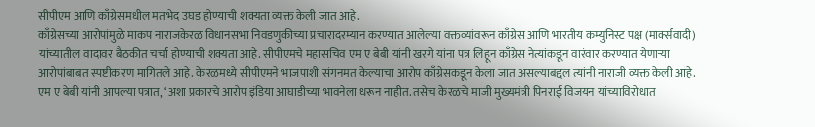सीपीएम आणि काँग्रेसमधील मतभेद उघड होण्याची शक्यता व्यक्त केली जात आहे.
काँग्रेसच्या आरोपांमुळे माकप नाराजकेरळ विधानसभा निवडणुकीच्या प्रचारादरम्यान करण्यात आलेल्या वक्तव्यांवरून काँग्रेस आणि भारतीय कम्युनिस्ट पक्ष (मार्क्सवादी) यांच्यातील वादावर बैठकीत चर्चा होण्याची शक्यता आहे. सीपीएमचे महासचिव एम ए बेबी यांनी खरगे यांना पत्र लिहून काँग्रेस नेत्यांकडून वारंवार करण्यात येणाऱ्या आरोपांबाबत स्पष्टीकरण मागितले आहे. केरळमध्ये सीपीएमने भाजपाशी संगनमत केल्याचा आरोप काँग्रेसकडून केला जात असल्याबद्दल त्यांनी नाराजी व्यक्त केली आहे.
एम ए बेबी यांनी आपल्या पत्रात, ‘अशा प्रकारचे आरोप इंडिया आघाडीच्या भावनेला धरून नाहीत. तसेच केरळचे माजी मुख्यमंत्री पिनराई विजयन यांच्याविरोधात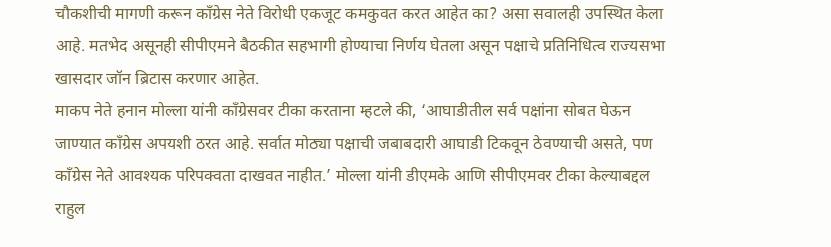चौकशीची मागणी करून काँग्रेस नेते विरोधी एकजूट कमकुवत करत आहेत का? असा सवालही उपस्थित केला आहे. मतभेद असूनही सीपीएमने बैठकीत सहभागी होण्याचा निर्णय घेतला असून पक्षाचे प्रतिनिधित्व राज्यसभा खासदार जॉन ब्रिटास करणार आहेत.
माकप नेते हनान मोल्ला यांनी काँग्रेसवर टीका करताना म्हटले की, ‘आघाडीतील सर्व पक्षांना सोबत घेऊन जाण्यात काँग्रेस अपयशी ठरत आहे. सर्वात मोठ्या पक्षाची जबाबदारी आघाडी टिकवून ठेवण्याची असते, पण काँग्रेस नेते आवश्यक परिपक्वता दाखवत नाहीत.’ मोल्ला यांनी डीएमके आणि सीपीएमवर टीका केल्याबद्दल राहुल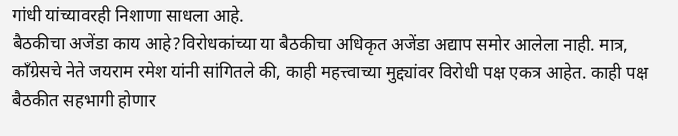गांधी यांच्यावरही निशाणा साधला आहे.
बैठकीचा अजेंडा काय आहे?विरोधकांच्या या बैठकीचा अधिकृत अजेंडा अद्याप समोर आलेला नाही. मात्र, काँग्रेसचे नेते जयराम रमेश यांनी सांगितले की, काही महत्त्वाच्या मुद्द्यांवर विरोधी पक्ष एकत्र आहेत. काही पक्ष बैठकीत सहभागी होणार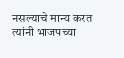नसल्याचे मान्य करत त्यांनी भाजपच्या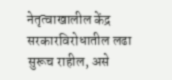नेतृत्वाखालील केंद्र सरकारविरोधातील लढा सुरूच राहील, असे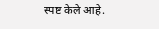स्पष्ट केले आहे.